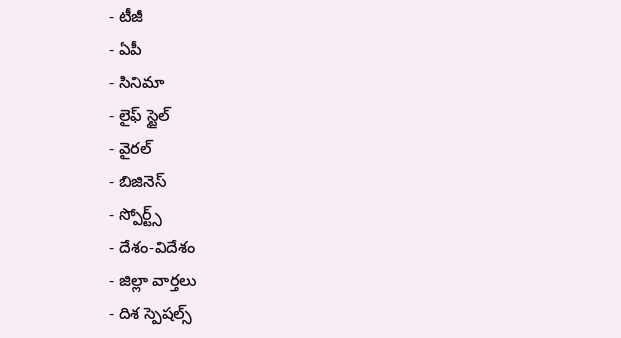- టీజీ
- ఏపీ
- సినిమా
- లైఫ్ స్టైల్
- వైరల్
- బిజినెస్
- స్పోర్ట్స్
- దేశం-విదేశం
- జిల్లా వార్తలు
- దిశ స్పెషల్స్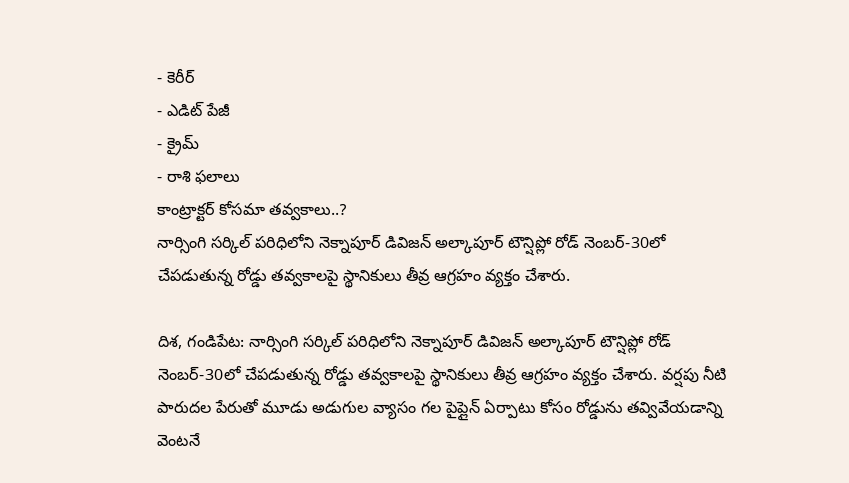- కెరీర్
- ఎడిట్ పేజీ
- క్రైమ్
- రాశి ఫలాలు
కాంట్రాక్టర్ కోసమా తవ్వకాలు..?
నార్సింగి సర్కిల్ పరిధిలోని నెక్నాపూర్ డివిజన్ అల్కాపూర్ టౌన్షిప్లో రోడ్ నెంబర్-30లో చేపడుతున్న రోడ్డు తవ్వకాలపై స్థానికులు తీవ్ర ఆగ్రహం వ్యక్తం చేశారు.

దిశ, గండిపేట: నార్సింగి సర్కిల్ పరిధిలోని నెక్నాపూర్ డివిజన్ అల్కాపూర్ టౌన్షిప్లో రోడ్ నెంబర్-30లో చేపడుతున్న రోడ్డు తవ్వకాలపై స్థానికులు తీవ్ర ఆగ్రహం వ్యక్తం చేశారు. వర్షపు నీటి పారుదల పేరుతో మూడు అడుగుల వ్యాసం గల పైప్లైన్ ఏర్పాటు కోసం రోడ్డును తవ్వివేయడాన్ని వెంటనే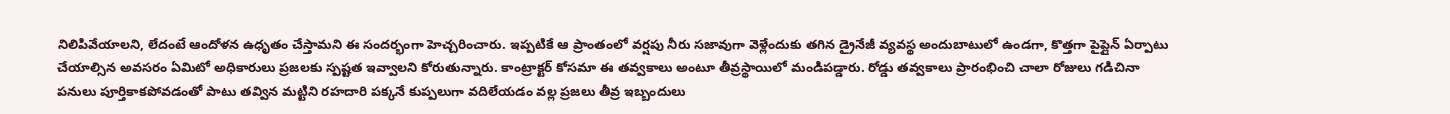నిలిపివేయాలని, లేదంటే ఆందోళన ఉధృతం చేస్తామని ఈ సందర్భంగా హెచ్చరించారు. ఇప్పటికే ఆ ప్రాంతంలో వర్షపు నీరు సజావుగా వెళ్లేందుకు తగిన డ్రైనేజీ వ్యవస్థ అందుబాటులో ఉండగా, కొత్తగా పైప్లైన్ ఏర్పాటు చేయాల్సిన అవసరం ఏమిటో అధికారులు ప్రజలకు స్పష్టత ఇవ్వాలని కోరుతున్నారు. కాంట్రాక్టర్ కోసమా ఈ తవ్వకాలు అంటూ తీవ్రస్థాయిలో మండిపడ్డారు. రోడ్డు తవ్వకాలు ప్రారంభించి చాలా రోజులు గడిచినా పనులు పూర్తికాకపోవడంతో పాటు తవ్విన మట్టిని రహదారి పక్కనే కుప్పలుగా వదిలేయడం వల్ల ప్రజలు తీవ్ర ఇబ్బందులు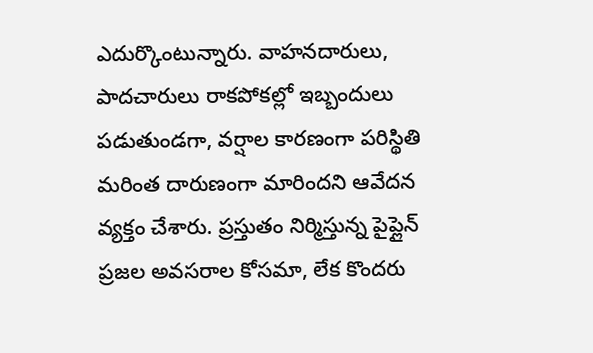ఎదుర్కొంటున్నారు. వాహనదారులు, పాదచారులు రాకపోకల్లో ఇబ్బందులు పడుతుండగా, వర్షాల కారణంగా పరిస్థితి మరింత దారుణంగా మారిందని ఆవేదన వ్యక్తం చేశారు. ప్రస్తుతం నిర్మిస్తున్న పైప్లైన్ ప్రజల అవసరాల కోసమా, లేక కొందరు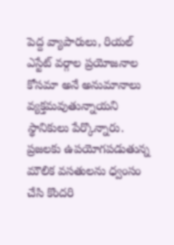పెద్ద వ్యాపారులు, రియల్ ఎస్టేట్ వర్గాల ప్రయోజనాల కోసమా అనే అనుమానాలు వ్యక్తమవుతున్నాయని స్థానికులు పేర్కొన్నారు. ప్రజలకు ఉపయోగపడుతున్న మౌలిక వసతులను ధ్వంసం చేసి కొందరి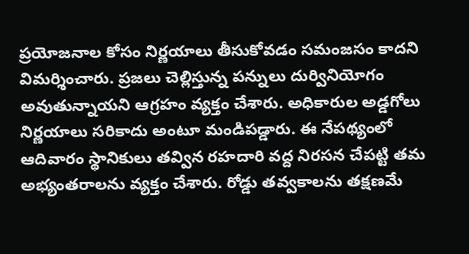ప్రయోజనాల కోసం నిర్ణయాలు తీసుకోవడం సమంజసం కాదని విమర్శించారు. ప్రజలు చెల్లిస్తున్న పన్నులు దుర్వినియోగం అవుతున్నాయని ఆగ్రహం వ్యక్తం చేశారు. అధికారుల అడ్డగోలు నిర్ణయాలు సరికాదు అంటూ మండిపడ్డారు. ఈ నేపథ్యంలో ఆదివారం స్థానికులు తవ్విన రహదారి వద్ద నిరసన చేపట్టి తమ అభ్యంతరాలను వ్యక్తం చేశారు. రోడ్డు తవ్వకాలను తక్షణమే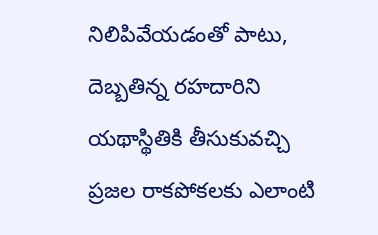నిలిపివేయడంతో పాటు, దెబ్బతిన్న రహదారిని యథాస్థితికి తీసుకువచ్చి ప్రజల రాకపోకలకు ఎలాంటి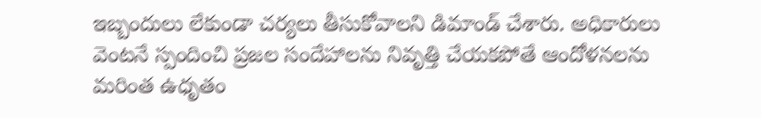ఇబ్బందులు లేకుండా చర్యలు తీసుకోవాలని డిమాండ్ చేశారు. అధికారులు వెంటనే స్పందించి ప్రజల సందేహాలను నివృత్తి చేయకపోతే ఆందోళనలను మరింత ఉధృతం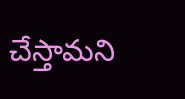చేస్తామని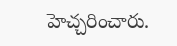హెచ్చరించారు.